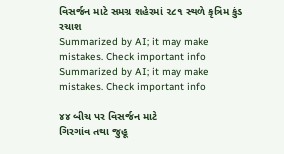વિસર્જન માટે સમગ્ર શહેરમાં ૨૮૧ સ્થળે કૃત્રિમ કુંડ રચાશ
Summarized by AI; it may make mistakes. Check important info
Summarized by AI; it may make mistakes. Check important info

૪૪ બીચ પર વિસર્જન માટે
ગિરગાંવ તથા જુહૂ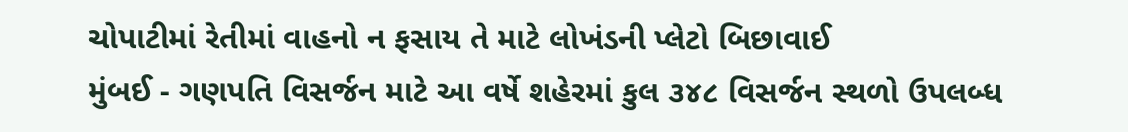ચોપાટીમાં રેતીમાં વાહનો ન ફસાય તે માટે લોખંડની પ્લેટો બિછાવાઈ
મુંબઈ - ગણપતિ વિસર્જન માટે આ વર્ષે શહેરમાં કુલ ૩૪૮ વિસર્જન સ્થળો ઉપલબ્ધ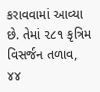કરાવવામાં આવ્યા છે. તેમાં ૨૮૧ કૃત્રિમ વિસર્જન તળાવ, ૪૪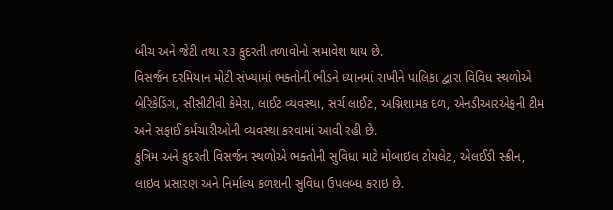બીચ અને જેટી તથા ૨૩ કુદરતી તળાવોનો સમાવેશ થાય છે.
વિસર્જન દરમિયાન મોટી સંખ્યામાં ભક્તોની ભીડને ધ્યાનમાં રાખીને પાલિકા દ્વારા વિવિધ સ્થળોએ બેરિકેડિંગ, સીસીટીવી કેમેરા, લાઈટ વ્યવસ્થા, સર્ચ લાઈટ, અગ્નિશામક દળ, એનડીઆરએફની ટીમ અને સફાઈ કર્મચારીઓની વ્યવસ્થા કરવામાં આવી રહી છે.
કુત્રિમ અને કુદરતી વિસર્જન સ્થળોએ ભક્તોની સુવિધા માટે મોબાઇલ ટોયલેટ, એલઈડી સ્ક્રીન, લાઇવ પ્રસારણ અને નિર્માલ્ય કળશની સુવિધા ઉપલબ્ધ કરાઇ છે.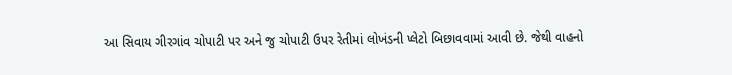આ સિવાય ગીરગાંવ ચોપાટી પર અને જુ ચોપાટી ઉપર રેતીમાં લોખંડની પ્લેટો બિછાવવામાં આવી છે. જેથી વાહનો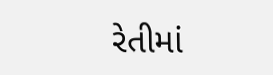રેતીમાં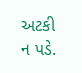અટકી ન પડે.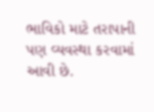ભાવિકો માટે તરાપાની પણ વ્યવસ્થા કરવામાં આવી છે.